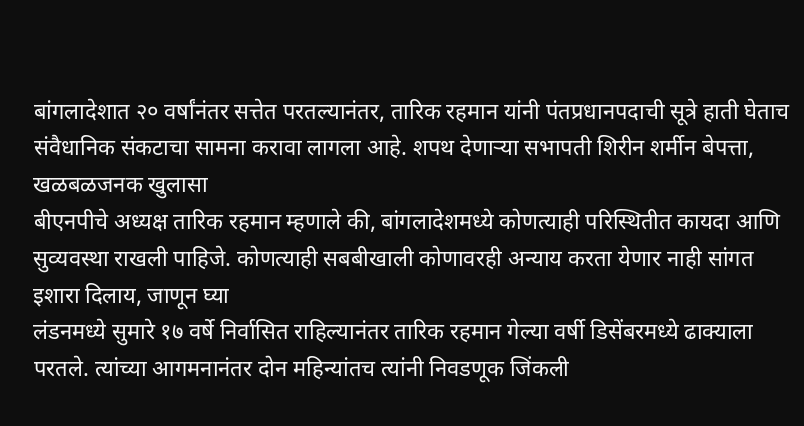बांगलादेशात २० वर्षांनंतर सत्तेत परतल्यानंतर, तारिक रहमान यांनी पंतप्रधानपदाची सूत्रे हाती घेताच संवैधानिक संकटाचा सामना करावा लागला आहे. शपथ देणाऱ्या सभापती शिरीन शर्मीन बेपत्ता, खळबळजनक खुलासा
बीएनपीचे अध्यक्ष तारिक रहमान म्हणाले की, बांगलादेशमध्ये कोणत्याही परिस्थितीत कायदा आणि सुव्यवस्था राखली पाहिजे. कोणत्याही सबबीखाली कोणावरही अन्याय करता येणार नाही सांगत इशारा दिलाय, जाणून घ्या
लंडनमध्ये सुमारे १७ वर्षे निर्वासित राहिल्यानंतर तारिक रहमान गेल्या वर्षी डिसेंबरमध्ये ढाक्याला परतले. त्यांच्या आगमनानंतर दोन महिन्यांतच त्यांनी निवडणूक जिंकली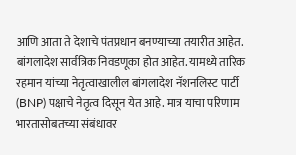आणि आता ते देशाचे पंतप्रधान बनण्याच्या तयारीत आहेत.
बांगलादेश सार्वत्रिक निवडणूका होत आहेत. यामध्ये तारिक रहमान यांच्या नेतृत्वाखालील बांगलादेश नॅशनलिस्ट पार्टी (BNP) पक्षाचे नेतृत्व दिसून येत आहे. मात्र याचा परिणाम भारतासोबतच्या संबंधावर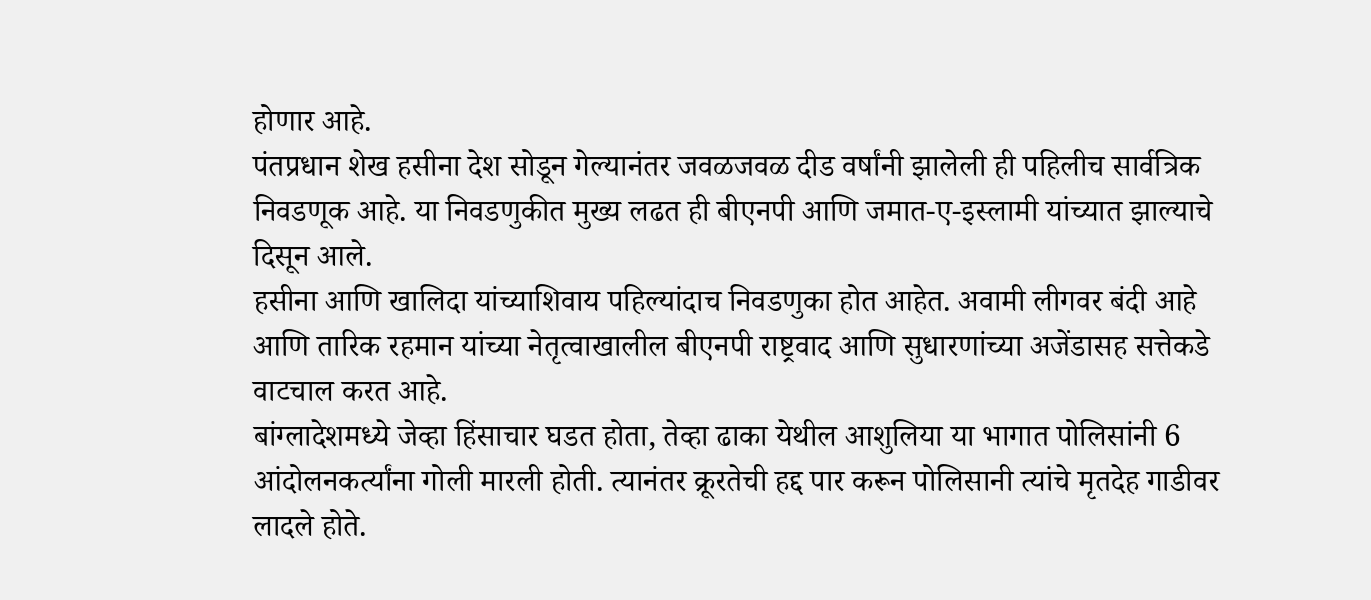होणार आहे.
पंतप्रधान शेख हसीना देश सोडून गेल्यानंतर जवळजवळ दीड वर्षांनी झालेली ही पहिलीच सार्वत्रिक निवडणूक आहे. या निवडणुकीत मुख्य लढत ही बीएनपी आणि जमात-ए-इस्लामी यांच्यात झाल्याचे दिसून आले.
हसीना आणि खालिदा यांच्याशिवाय पहिल्यांदाच निवडणुका होत आहेत. अवामी लीगवर बंदी आहे आणि तारिक रहमान यांच्या नेतृत्वाखालील बीएनपी राष्ट्रवाद आणि सुधारणांच्या अजेंडासह सत्तेकडे वाटचाल करत आहे.
बांग्लादेशमध्ये जेव्हा हिंसाचार घडत होता, तेव्हा ढाका येथील आशुलिया या भागात पोलिसांनी 6 आंदोलनकर्त्यांना गोली मारली होती. त्यानंतर क्रूरतेची हद्द पार करून पोलिसानी त्यांचे मृतदेह गाडीवर लादले होते.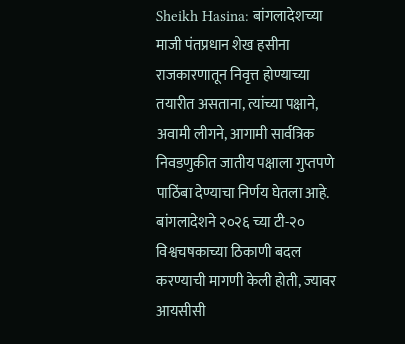Sheikh Hasina: बांगलादेशच्या माजी पंतप्रधान शेख हसीना राजकारणातून निवृत्त होण्याच्या तयारीत असताना, त्यांच्या पक्षाने, अवामी लीगने, आगामी सार्वत्रिक निवडणुकीत जातीय पक्षाला गुप्तपणे पाठिंबा देण्याचा निर्णय घेतला आहे.
बांगलादेशने २०२६ च्या टी-२० विश्वचषकाच्या ठिकाणी बदल करण्याची मागणी केली होती, ज्यावर आयसीसी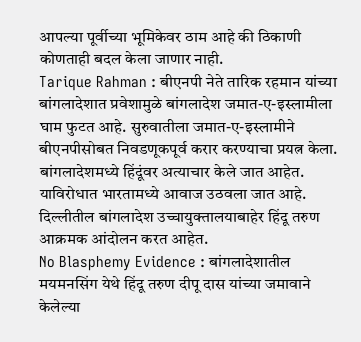आपल्या पूर्वीच्या भूमिकेवर ठाम आहे की ठिकाणी कोणताही बदल केला जाणार नाही.
Tarique Rahman : बीएनपी नेते तारिक रहमान यांच्या बांगलादेशात प्रवेशामुळे बांगलादेश जमात-ए-इस्लामीला घाम फुटत आहे. सुरुवातीला जमात-ए-इस्लामीने बीएनपीसोबत निवडणूकपूर्व करार करण्याचा प्रयत्न केला.
बांगलादेशमध्ये हिंदूंवर अत्याचार केले जात आहेत. याविरोधात भारतामध्ये आवाज उठवला जात आहे. दिल्लीतील बांगलादेश उच्चायुक्तालयाबाहेर हिंदू तरुण आक्रमक आंदोलन करत आहेत.
No Blasphemy Evidence : बांगलादेशातील मयमनसिंग येथे हिंदू तरुण दीपू दास यांच्या जमावाने केलेल्या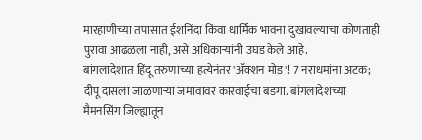मारहाणीच्या तपासात ईशनिंदा किंवा धार्मिक भावना दुखावल्याचा कोणताही पुरावा आढळला नाही, असे अधिकाऱ्यांनी उघड केले आहे.
बांगलादेशात हिंदू तरुणाच्या हत्येनंतर 'ॲक्शन मोड'! 7 नराधमांना अटक; दीपू दासला जाळणाऱ्या जमावावर कारवाईचा बडगा. बांगलादेशच्या मैमनसिंग जिल्ह्यातून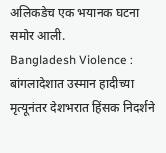अलिकडेच एक भयानक घटना समोर आली.
Bangladesh Violence : बांगलादेशात उस्मान हादीच्या मृत्यूनंतर देशभरात हिंसक निदर्शने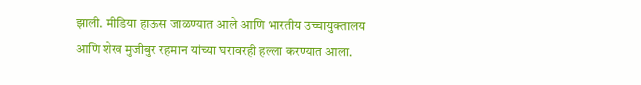झाली. मीडिया हाऊस जाळण्यात आले आणि भारतीय उच्चायुक्तालय आणि शेख मुजीबुर रहमान यांच्या घरावरही हल्ला करण्यात आला.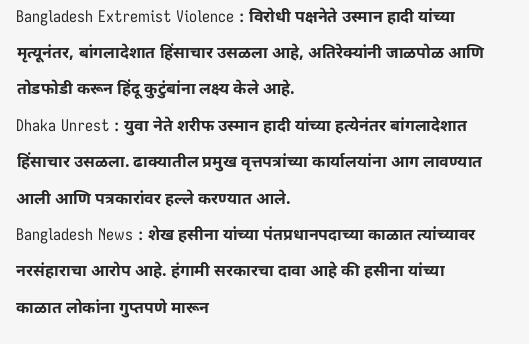Bangladesh Extremist Violence : विरोधी पक्षनेते उस्मान हादी यांच्या मृत्यूनंतर, बांगलादेशात हिंसाचार उसळला आहे, अतिरेक्यांनी जाळपोळ आणि तोडफोडी करून हिंदू कुटुंबांना लक्ष्य केले आहे.
Dhaka Unrest : युवा नेते शरीफ उस्मान हादी यांच्या हत्येनंतर बांगलादेशात हिंसाचार उसळला. ढाक्यातील प्रमुख वृत्तपत्रांच्या कार्यालयांना आग लावण्यात आली आणि पत्रकारांवर हल्ले करण्यात आले.
Bangladesh News : शेख हसीना यांच्या पंतप्रधानपदाच्या काळात त्यांच्यावर नरसंहाराचा आरोप आहे. हंगामी सरकारचा दावा आहे की हसीना यांच्या काळात लोकांना गुप्तपणे मारून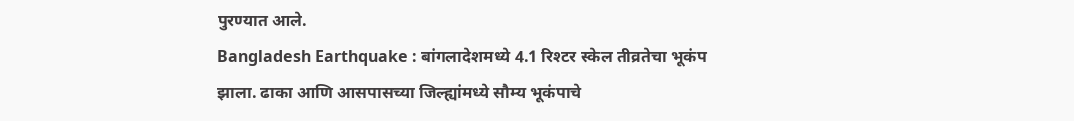पुरण्यात आले.
Bangladesh Earthquake : बांगलादेशमध्ये 4.1 रिश्टर स्केल तीव्रतेचा भूकंप झाला. ढाका आणि आसपासच्या जिल्ह्यांमध्ये सौम्य भूकंपाचे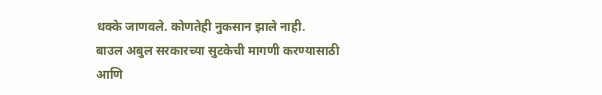धक्के जाणवले. कोणतेही नुकसान झाले नाही.
बाउल अबुल सरकारच्या सुटकेची मागणी करण्यासाठी आणि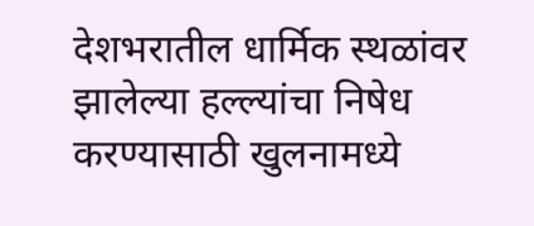देशभरातील धार्मिक स्थळांवर झालेल्या हल्ल्यांचा निषेध करण्यासाठी खुलनामध्ये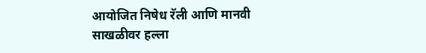आयोजित निषेध रॅली आणि मानवी साखळीवर हल्ला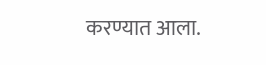करण्यात आला.